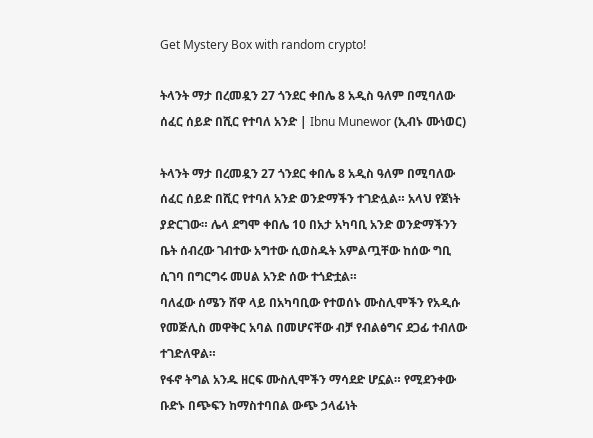Get Mystery Box with random crypto!

ትላንት ማታ በረመዷን 27 ጎንደር ቀበሌ 8 አዲስ ዓለም በሚባለው ሰፈር ሰይድ በሺር የተባለ አንድ | Ibnu Munewor (ኢብኑ ሙነወር)

ትላንት ማታ በረመዷን 27 ጎንደር ቀበሌ 8 አዲስ ዓለም በሚባለው ሰፈር ሰይድ በሺር የተባለ አንድ ወንድማችን ተገድሏል። አላህ የጀነት ያድርገው። ሌላ ደግሞ ቀበሌ 10 በአታ አካባቢ አንድ ወንድማችንን ቤት ሰብረው ገብተው አግተው ሲወስዱት አምልጧቸው ከሰው ግቢ ሲገባ በግርግሩ መሀል አንድ ሰው ተጎድቷል።
ባለፈው ሰሜን ሸዋ ላይ በአካባቢው የተወሰኑ ሙስሊሞችን የአዲሱ የመጅሊስ መዋቅር አባል በመሆናቸው ብቻ የብልፅግና ደጋፊ ተብለው ተገድለዋል።
የፋኖ ትግል አንዱ ዘርፍ ሙስሊሞችን ማሳደድ ሆኗል። የሚደንቀው ቡድኑ በጭፍን ከማስተባበል ውጭ ኃላፊነት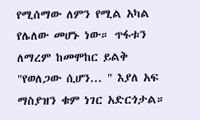የሚሰማው ለምን የሚል አካል የሌለው መሆኑ ነው። ጥፋቱን ለማረም ከመሞከር ይልቅ "የወለጋው ሲሆን... " እያለ አፍ ማስያዝን ቁም ነገር አድርጎታል።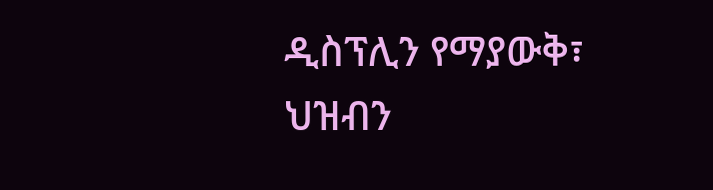ዲስፕሊን የማያውቅ፣ ህዝብን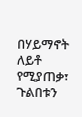በሃይማኖት ለይቶ የሚያጠቃ፣ ጉልበቱን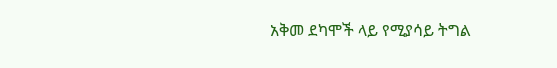አቅመ ደካሞች ላይ የሚያሳይ ትግል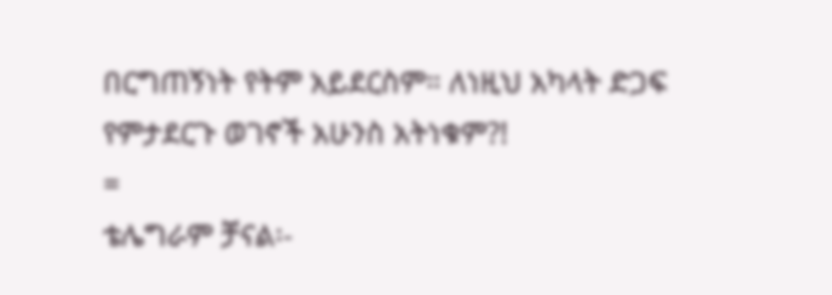በርግጠኝነት የትም አይደርስም። ለነዚህ አካላት ድጋፍ የምታደርጉ ወገኖች አሁንስ አትነቁም?!
=
ቴሌግራም ቻናል፡-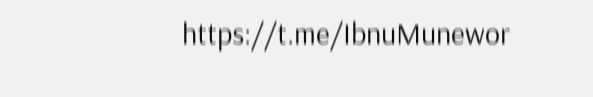https://t.me/IbnuMunewor